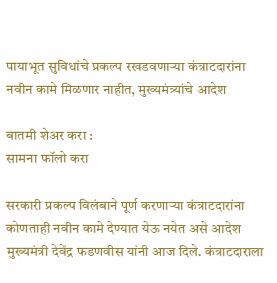पायाभूत सुविधांचे प्रकल्प रखडवणाऱ्या कंत्राटदारांना नवीन कामे मिळणार नाहीत, मुख्यमंत्र्यांचे आदेश

बातमी शेअर करा :
सामना फॉलो करा

सरकारी प्रकल्प विलंबाने पूर्ण करणाऱ्या कंत्राटदारांना कोणताही नवीन कामे देण्यात येऊ नयेत असे आदेश मुख्यमंत्री देवेंद्र फडणवीस यांनी आज दिले. कंत्राटदाराला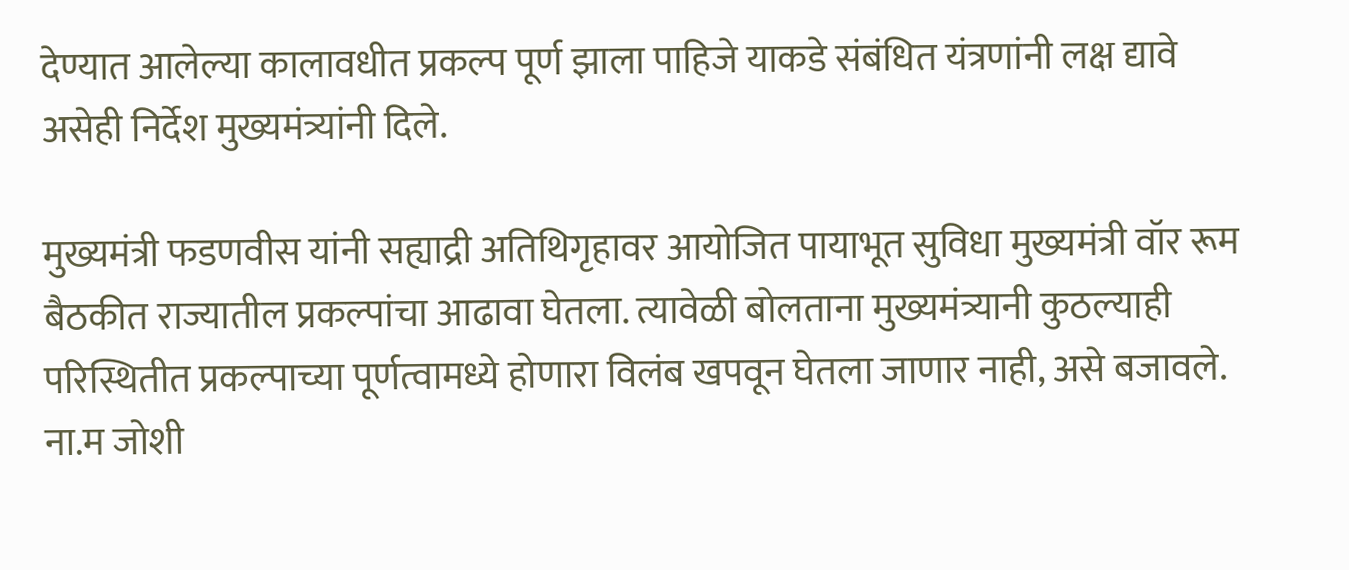देण्यात आलेल्या कालावधीत प्रकल्प पूर्ण झाला पाहिजे याकडे संबंधित यंत्रणांनी लक्ष द्यावे असेही निर्देश मुख्यमंत्र्यांनी दिले.

मुख्यमंत्री फडणवीस यांनी सह्याद्री अतिथिगृहावर आयोजित पायाभूत सुविधा मुख्यमंत्री वॉर रूम बैठकीत राज्यातील प्रकल्पांचा आढावा घेतला. त्यावेळी बोलताना मुख्यमंत्र्यानी कुठल्याही परिस्थितीत प्रकल्पाच्या पूर्णत्वामध्ये होणारा विलंब खपवून घेतला जाणार नाही, असे बजावले. ना.म जोशी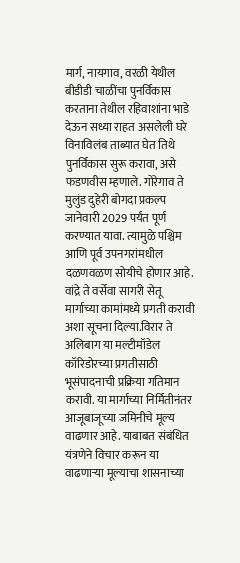मार्ग, नायगाव, वरळी येथील बीडीडी चाळींचा पुनर्विकास करताना तेथील रहिवाशांना भाडे देऊन सध्या राहत असलेली घरे विनाविलंब ताब्यात घेत तिथे पुनर्विकास सुरू करावा, असे फडणवीस म्हणाले. गोरेगाव ते मुलुंड दुहेरी बोगदा प्रकल्प जानेवारी 2029 पर्यंत पूर्ण करण्यात यावा. त्यामुळे पश्चिम आणि पूर्व उपनगरांमधील दळणवळण सोयीचे होणार आहे. वांद्रे ते वर्सेवा सागरी सेतू मार्गाच्या कामांमध्ये प्रगती करावी अशा सूचना दिल्या.विरार ते अलिबाग या मल्टीमॉडेल कॉरिडोरच्या प्रगतीसाठी भूसंपादनाची प्रक्रिया गतिमान करावी. या मार्गाच्या निर्मितीनंतर आजूबाजूच्या जमिनीचे मूल्य वाढणार आहे. याबाबत संबंधित यंत्रणेने विचार करून या वाढणाऱ्या मूल्याचा शासनाच्या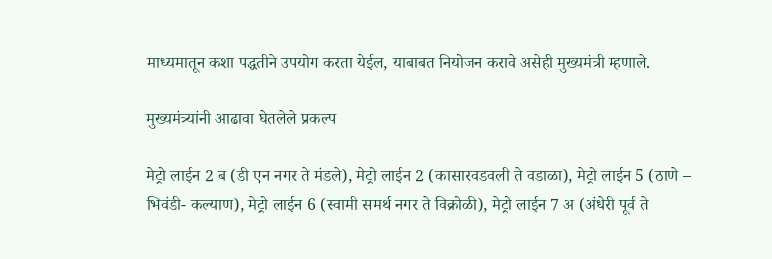माध्यमातून कशा पद्धतीने उपयोग करता येईल, याबाबत नियोजन करावे असेही मुख्यमंत्री म्हणाले.

मुख्यमंत्र्यांनी आढावा घेतलेले प्रकल्प

मेट्रो लाईन 2 ब (डी एन नगर ते मंडले), मेट्रो लाईन 2 (कासारवडवली ते वडाळा), मेट्रो लाईन 5 (ठाणे – भिवंडी- कल्याण), मेट्रो लाईन 6 (स्वामी समर्थ नगर ते विक्रोळी), मेट्रो लाईन 7 अ (अंधेरी पूर्व ते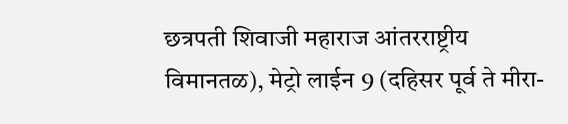छत्रपती शिवाजी महाराज आंतरराष्ट्रीय विमानतळ), मेट्रो लाईन 9 (दहिसर पूर्व ते मीरा-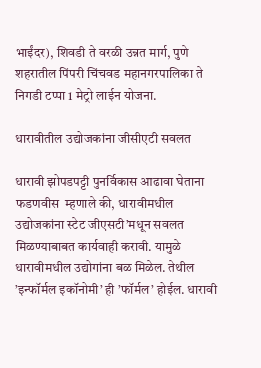भाईंदर), शिवडी ते वरळी उन्नत मार्ग, पुणे शहरातील पिंपरी चिंचवड महानगरपालिका ते निगडी टप्पा 1 मेट्रो लाईन योजना.

धारावीतील उद्योजकांना जीसीएटी सवलत

धारावी झोपडपट्टी पुनर्विकास आढावा घेताना फडणवीस  म्हणाले की, धारावीमधील उद्योजकांना स्टेट जीएसटी’मधून सवलत मिळण्याबाबत कार्यवाही करावी. यामुळे धारावीमधील उद्योगांना बळ मिळेल. तेथील ’इन्फॉर्मल इकॉनोमी’ ही ’फॉर्मल’ होईल. धारावी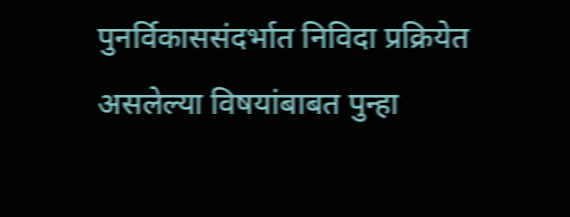पुनर्विकाससंदर्भात निविदा प्रक्रियेत असलेल्या विषयांबाबत पुन्हा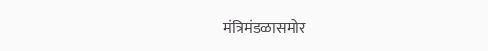मंत्रिमंडळासमोर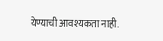येण्याची आवश्यकता नाही.